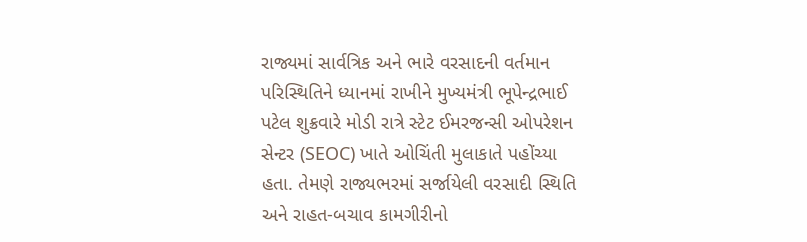રાજ્યમાં સાર્વત્રિક અને ભારે વરસાદની વર્તમાન પરિસ્થિતિને ધ્યાનમાં રાખીને મુખ્યમંત્રી ભૂપેન્દ્રભાઈ પટેલ શુક્રવારે મોડી રાત્રે સ્ટેટ ઈમરજન્સી ઓપરેશન સેન્ટર (SEOC) ખાતે ઓચિંતી મુલાકાતે પહોંચ્યા હતા. તેમણે રાજ્યભરમાં સર્જાયેલી વરસાદી સ્થિતિ અને રાહત-બચાવ કામગીરીનો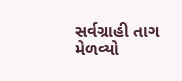સર્વગ્રાહી તાગ મેળવ્યો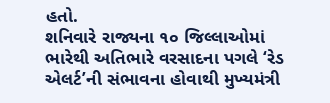હતો.
શનિવારે રાજ્યના ૧૦ જિલ્લાઓમાં ભારેથી અતિભારે વરસાદના પગલે ‘રેડ એલર્ટ’ની સંભાવના હોવાથી મુખ્યમંત્રી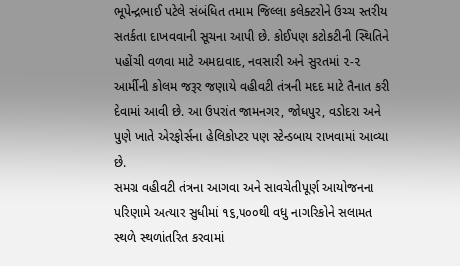ભૂપેન્દ્રભાઈ પટેલે સંબંધિત તમામ જિલ્લા કલેક્ટરોને ઉચ્ચ સ્તરીય સતર્કતા દાખવવાની સૂચના આપી છે. કોઈપણ કટોકટીની સ્થિતિને પહોંચી વળવા માટે અમદાવાદ, નવસારી અને સુરતમાં ૨-૨ આર્મીની કોલમ જરૂર જણાયે વહીવટી તંત્રની મદદ માટે તૈનાત કરી દેવામાં આવી છે. આ ઉપરાંત જામનગર, જોધપુર, વડોદરા અને પુણે ખાતે એરફોર્સના હેલિકોપ્ટર પણ સ્ટેન્ડબાય રાખવામાં આવ્યા છે.
સમગ્ર વહીવટી તંત્રના આગવા અને સાવચેતીપૂર્ણ આયોજનના પરિણામે અત્યાર સુધીમાં ૧૬,૫૦૦થી વધુ નાગરિકોને સલામત સ્થળે સ્થળાંતરિત કરવામાં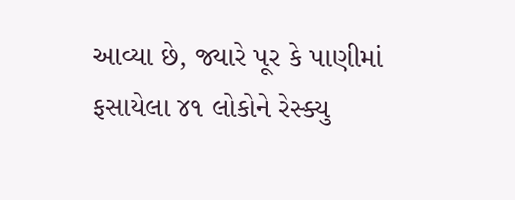આવ્યા છે, જ્યારે પૂર કે પાણીમાં ફસાયેલા ૪૧ લોકોને રેસ્ક્યુ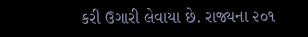કરી ઉગારી લેવાયા છે. રાજ્યના ૨૦૧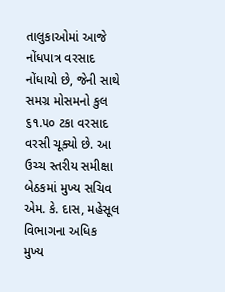તાલુકાઓમાં આજે નોંધપાત્ર વરસાદ નોંધાયો છે, જેની સાથે સમગ્ર મોસમનો કુલ ૬૧.૫૦ ટકા વરસાદ વરસી ચૂક્યો છે. આ ઉચ્ચ સ્તરીય સમીક્ષા બેઠકમાં મુખ્ય સચિવ એમ. કે. દાસ, મહેસૂલ વિભાગના અધિક મુખ્ય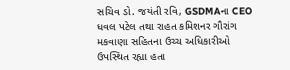સચિવ ડો. જયંતી રવિ, GSDMAના CEO ધવલ પટેલ તથા રાહત કમિશનર ગૌરાંગ મકવાણા સહિતના ઉચ્ચ અધિકારીઓ ઉપસ્થિત રહ્યા હતા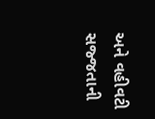અને વહીવટી સજ્જતાની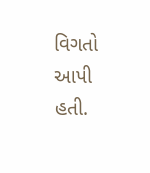વિગતો આપી હતી.